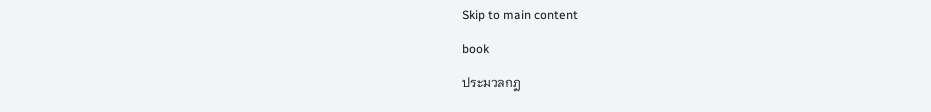Skip to main content

book

ประมวลกฎ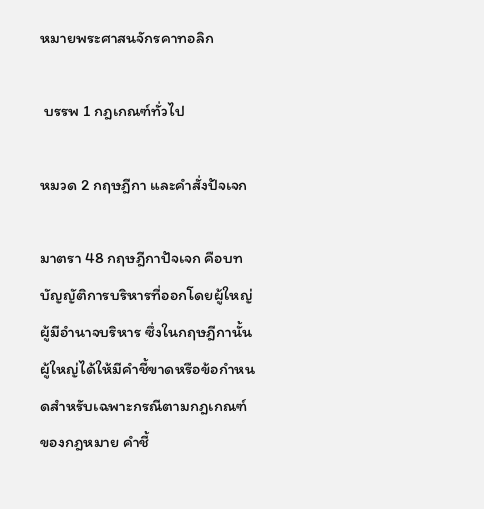หมายพระศาสนจักรคาทอลิก

 บรรพ 1 กฎเกณฑ์ทั่วไป

หมวด 2 กฤษฎีกา และคำสั่งปัจเจก

มาตรา 48 กฤษฎีกาปัจเจก คือบทบัญญัติการบริหารที่ออกโดยผู้ใหญ่ผู้มีอำนาจบริหาร ซึ่งในกฤษฎีกานั้นผู้ใหญ่ได้ให้มีคำชี้ขาดหรือข้อกำหนดสำหรับเฉพาะกรณีตามกฎเกณฑ์ของกฎหมาย คำชี้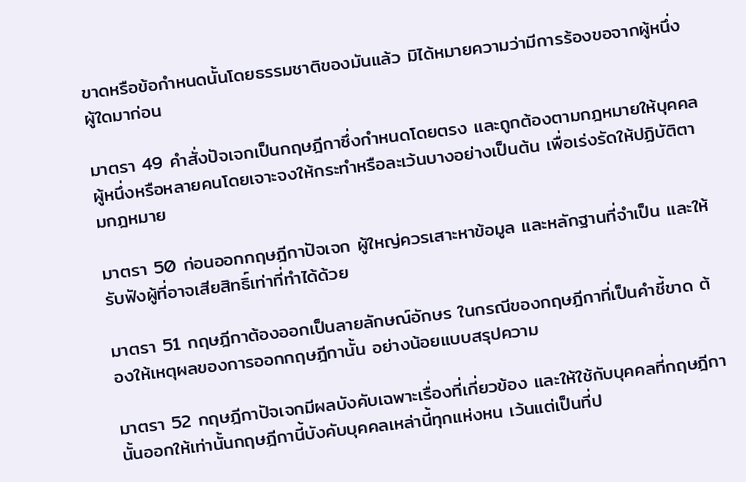ขาดหรือข้อกำหนดนั้นโดยธรรมชาติของมันแล้ว มิได้หมายความว่ามีการร้องขอจากผู้หนึ่งผู้ใดมาก่อน

มาตรา 49 คำสั่งปัจเจกเป็นกฤษฎีกาซึ่งกำหนดโดยตรง และถูกต้องตามกฎหมายให้บุคคลผู้หนึ่งหรือหลายคนโดยเจาะจงให้กระทำหรือละเว้นบางอย่างเป็นต้น เพื่อเร่งรัดให้ปฏิบัติตามกฎหมาย

มาตรา 50 ก่อนออกกฤษฎีกาปัจเจก ผู้ใหญ่ควรเสาะหาข้อมูล และหลักฐานที่จำเป็น และให้รับฟังผู้ที่อาจเสียสิทธิ์เท่าที่ทำได้ด้วย

มาตรา 51 กฤษฎีกาต้องออกเป็นลายลักษณ์อักษร ในกรณีของกฤษฎีกาที่เป็นคำชี้ขาด ต้องให้เหตุผลของการออกกฤษฎีกานั้น อย่างน้อยแบบสรุปความ

มาตรา 52 กฤษฎีกาปัจเจกมีผลบังคับเฉพาะเรื่องที่เกี่ยวข้อง และให้ใช้กับบุคคลที่กฤษฎีกานั้นออกให้เท่านั้นกฤษฎีกานี้บังคับบุคคลเหล่านี้ทุกแห่งหน เว้นแต่เป็นที่ป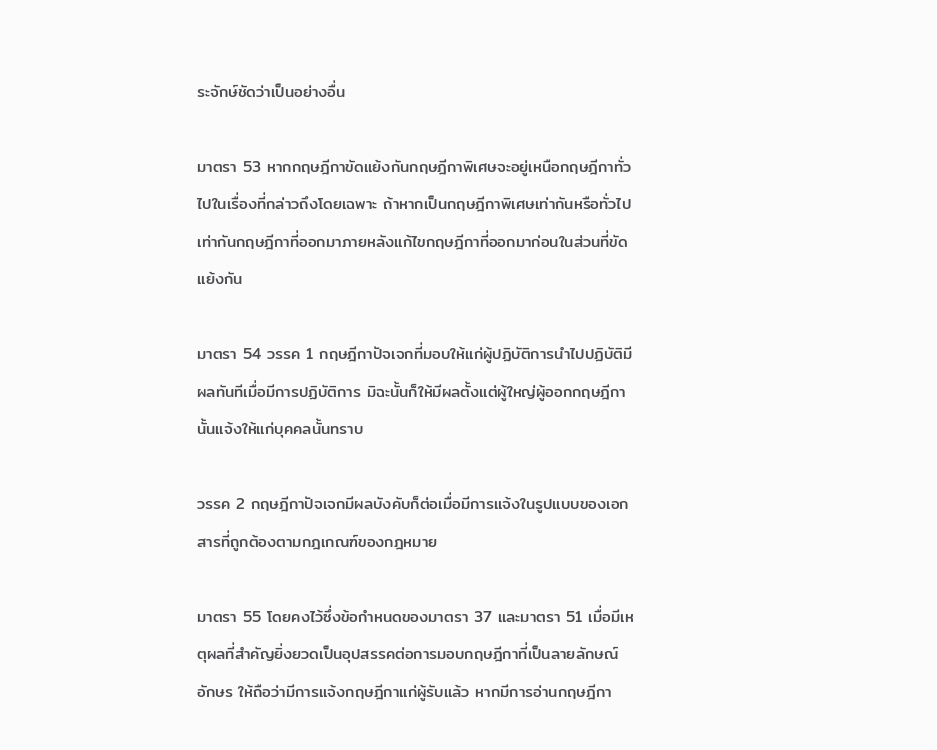ระจักษ์ชัดว่าเป็นอย่างอื่น

มาตรา 53 หากกฤษฎีกาขัดแย้งกันกฤษฎีกาพิเศษจะอยู่เหนือกฤษฎีกาทั่วไปในเรื่องที่กล่าวถึงโดยเฉพาะ ถ้าหากเป็นกฤษฎีกาพิเศษเท่ากันหรือทั่วไปเท่ากันกฤษฎีกาที่ออกมาภายหลังแก้ไขกฤษฎีกาที่ออกมาก่อนในส่วนที่ขัดแย้งกัน

มาตรา 54 วรรค 1 กฤษฎีกาปัจเจกที่มอบให้แก่ผู้ปฏิบัติการนำไปปฏิบัติมีผลทันทีเมื่อมีการปฏิบัติการ มิฉะนั้นก็ให้มีผลตั้งแต่ผู้ใหญ่ผู้ออกกฤษฎีกานั้นแจ้งให้แก่บุคคลนั้นทราบ

วรรค 2 กฤษฎีกาปัจเจกมีผลบังคับก็ต่อเมื่อมีการแจ้งในรูปแบบของเอกสารที่ถูกต้องตามกฎเกณฑ์ของกฎหมาย

มาตรา 55 โดยคงไว้ซึ่งข้อกำหนดของมาตรา 37 และมาตรา 51 เมื่อมีเหตุผลที่สำคัญยิ่งยวดเป็นอุปสรรคต่อการมอบกฤษฎีกาที่เป็นลายลักษณ์อักษร ให้ถือว่ามีการแจ้งกฤษฎีกาแก่ผู้รับแล้ว หากมีการอ่านกฤษฎีกา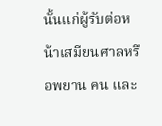นั้นแก่ผู้รับต่อหน้าเสมียนศาลหรือพยาน คน และ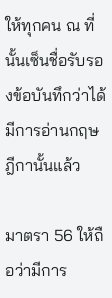ให้ทุกคน ณ ที่นั้นเซ็นชื่อรับรองข้อบันทึกว่าได้มีการอ่านกฤษฎีกานั้นแล้ว

มาตรา 56 ให้ถือว่ามีการ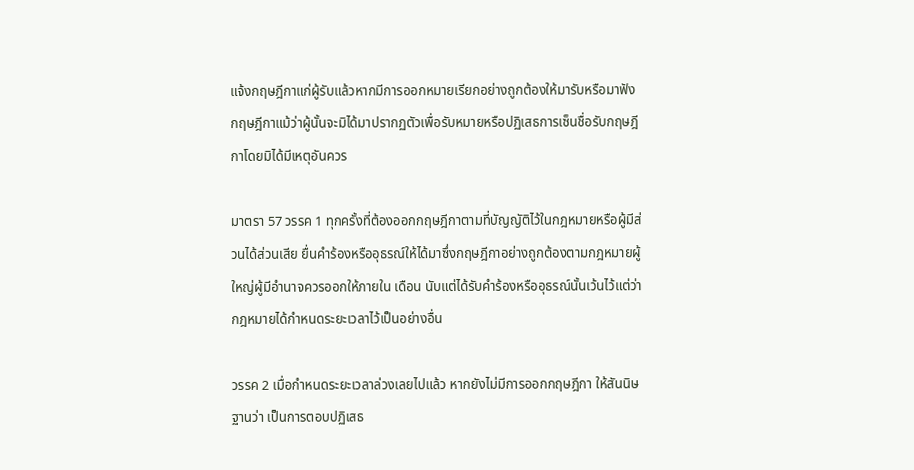แจ้งกฤษฎีกาแก่ผู้รับแล้วหากมีการออกหมายเรียกอย่างถูกต้องให้มารับหรือมาฟังกฤษฎีกาแม้ว่าผู้นั้นจะมิได้มาปรากฏตัวเพื่อรับหมายหรือปฏิเสธการเซ็นชื่อรับกฤษฎีกาโดยมิได้มีเหตุอันควร

มาตรา 57 วรรค 1 ทุกครั้งที่ต้องออกกฤษฎีกาตามที่บัญญัติไว้ในกฎหมายหรือผู้มีส่วนได้ส่วนเสีย ยื่นคำร้องหรืออุธรณ์ให้ได้มาซึ่งกฤษฎีกาอย่างถูกต้องตามกฎหมายผู้ใหญ่ผู้มีอำนาจควรออกให้ภายใน เดือน นับแต่ได้รับคำร้องหรืออุธรณ์นั้นเว้นไว้แต่ว่ากฎหมายได้กำหนดระยะเวลาไว้เป็นอย่างอื่น

วรรค 2 เมื่อกำหนดระยะเวลาล่วงเลยไปแล้ว หากยังไม่มีการออกกฤษฎีกา ให้สันนิษฐานว่า เป็นการตอบปฏิเสธ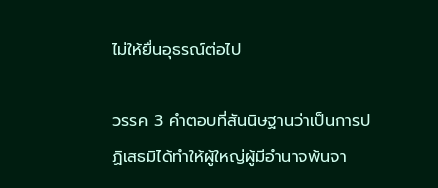ไม่ให้ยื่นอุธรณ์ต่อไป

วรรค 3 คำตอบที่สันนิษฐานว่าเป็นการปฏิเสธมิได้ทำให้ผู้ใหญ่ผู้มีอำนาจพ้นจา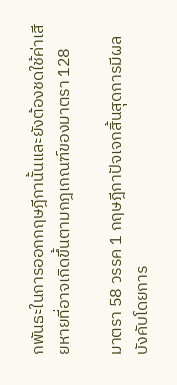กพันธะในการออกกฤษฎีกานั้นและยังต้องชดใช้ค่าเสียหายที่อาจเกิดขึ้นตามกฎเกณฑ์ของมาตรา 128

มาตรา 58 วรรค 1 กฤษฎีกาปัจเจกสิ้นสุดการมีผลบังคับโดยการ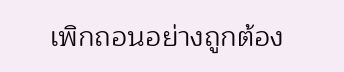เพิกถอนอย่างถูกต้อง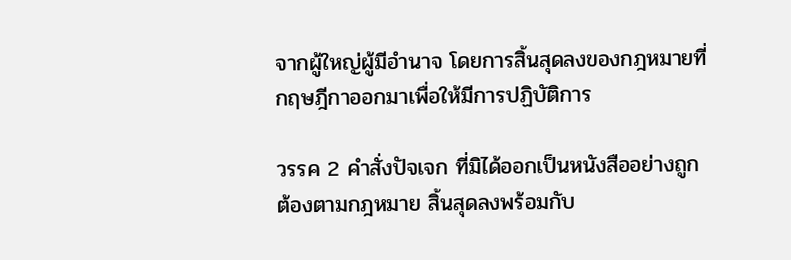จากผู้ใหญ่ผู้มีอำนาจ โดยการสิ้นสุดลงของกฎหมายที่กฤษฎีกาออกมาเพื่อให้มีการปฏิบัติการ

วรรค 2 คำสั่งปัจเจก ที่มิได้ออกเป็นหนังสืออย่างถูกต้องตามกฎหมาย สิ้นสุดลงพร้อมกับ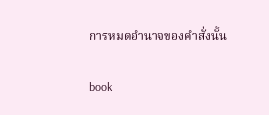การหมดอำนาจของคำสั่งนั้น

book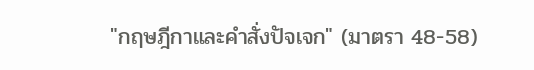"กฤษฎีกาและคำสั่งปัจเจก" (มาตรา 48-58)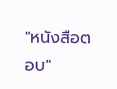"หนังสือตอบ"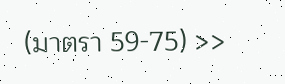(มาตรา 59-75) >>